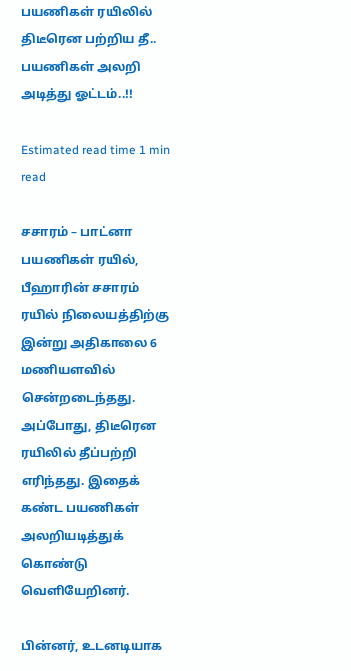பயணிகள் ரயிலில் திடீரென பற்றிய தீ.. பயணிகள் அலறி அடித்து ஓட்டம்..!!

Estimated read time 1 min read

சசாரம் – பாட்னா பயணிகள் ரயில், பீஹாரின் சசாரம் ரயில் நிலையத்திற்கு இன்று அதிகாலை 6 மணியளவில் சென்றடைந்தது. அப்போது, திடீரென ரயிலில் தீப்பற்றி எரிந்தது. இதைக் கண்ட பயணிகள் அலறியடித்துக் கொண்டு வெளியேறினர்.

பின்னர், உடனடியாக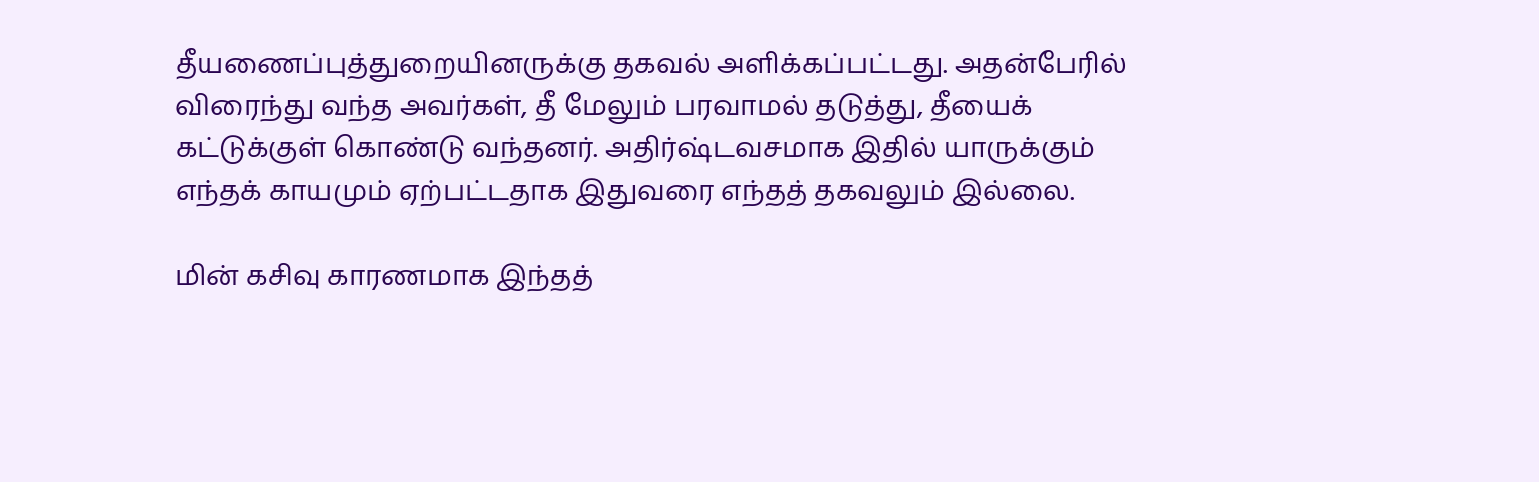தீயணைப்புத்துறையினருக்கு தகவல் அளிக்கப்பட்டது. அதன்பேரில் விரைந்து வந்த அவர்கள், தீ மேலும் பரவாமல் தடுத்து, தீயைக் கட்டுக்குள் கொண்டு வந்தனர். அதிர்ஷ்டவசமாக இதில் யாருக்கும் எந்தக் காயமும் ஏற்பட்டதாக இதுவரை எந்தத் தகவலும் இல்லை.

மின் கசிவு காரணமாக இந்தத்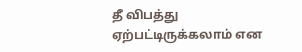தீ விபத்து ஏற்பட்டிருக்கலாம் என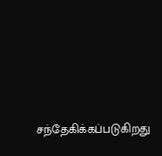சந்தேகிக்கப்படுகிறது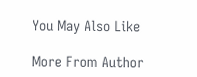You May Also Like

More From Author